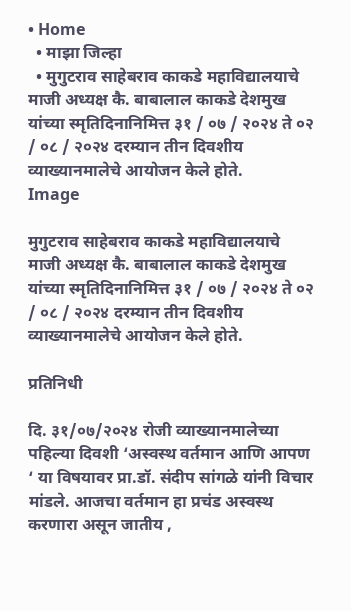• Home
  • माझा जिल्हा
  • मुगुटराव साहेबराव काकडे महाविद्यालयाचे माजी अध्यक्ष कै. बाबालाल काकडे देशमुख यांच्या स्मृतिदिनानिमित्त ३१ / ०७ / २०२४ ते ०२ / ०८ / २०२४ दरम्यान तीन दिवशीय व्याख्यानमालेचे आयोजन केले होते.
Image

मुगुटराव साहेबराव काकडे महाविद्यालयाचे माजी अध्यक्ष कै. बाबालाल काकडे देशमुख यांच्या स्मृतिदिनानिमित्त ३१ / ०७ / २०२४ ते ०२ / ०८ / २०२४ दरम्यान तीन दिवशीय व्याख्यानमालेचे आयोजन केले होते.

प्रतिनिधी

दि. ३१/०७/२०२४ रोजी व्याख्यानमालेच्या पहिल्या दिवशी ‘अस्वस्थ वर्तमान आणि आपण ‘ या विषयावर प्रा.डॉ. संदीप सांगळे यांनी विचार मांडले. आजचा वर्तमान हा प्रचंड अस्वस्थ करणारा असून जातीय ,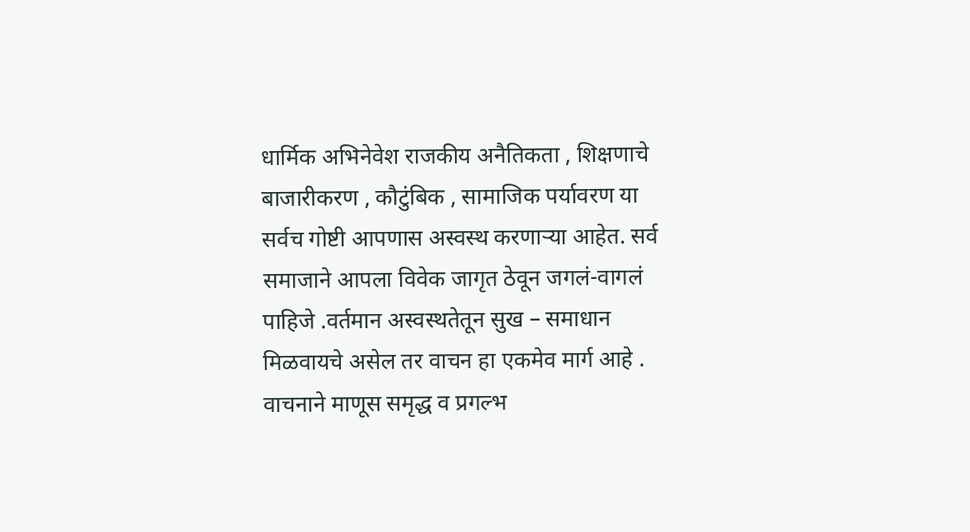धार्मिक अभिनेवेश राजकीय अनैतिकता , शिक्षणाचे बाजारीकरण , कौटुंबिक , सामाजिक पर्यावरण या सर्वच गोष्टी आपणास अस्वस्थ करणार्‍या आहेत. सर्व समाजाने आपला विवेक जागृत ठेवून जगलं-वागलं पाहिजे .वर्तमान अस्वस्थतेतून सुख – समाधान मिळवायचे असेल तर वाचन हा एकमेव मार्ग आहे . वाचनाने माणूस समृद्ध व प्रगल्भ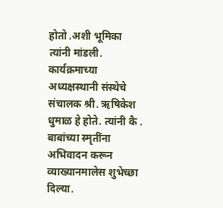होतो .अशी भूमिका त्यांनी मांडली. कार्यक्रमाच्या अध्यक्षस्थानी संस्थेचे संचालक श्री. ऋषिकेश धुमाळ हे होते. त्यांनी कै . बाबांच्या स्मृतींना अभिवादन करून व्याख्यानमालेस शुभेच्छा दिल्या.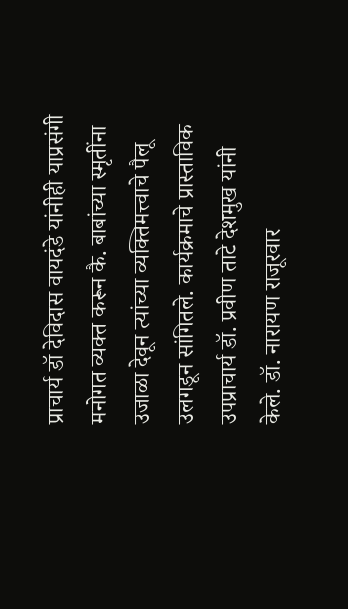प्राचार्य डॉ देविदास वायदंडे यांनीही याप्रसंगी मनोगत व्यक्त करून कै. बाबांच्या स्मृतींना उजाळा देवून त्यांच्या व्यक्तिमत्त्वाचे पैलू उलगडून सांगितले. कार्यक्रमाचे प्रास्ताविक उपप्राचार्य डॉ. प्रवीण ताटे देशमुख यांनी केले. डॉ. नारायण राजूरवार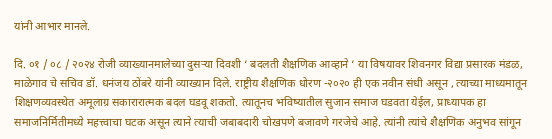यांनी आभार मानले.

दि. ०१ / ०८ / २०२४ रोजी व्याख्यानमालेच्या दुसऱ्या दिवशी ‘ बदलती शैक्षणिक आव्हाने ‘ या विषयावर शिवनगर विद्या प्रसारक मंडळ, माळेगाव चे सचिव डॉ. धनंजय ठोंबरे यांनी व्याख्यान दिले. राष्ट्रीय शैक्षणिक धोरण -२०२० ही एक नवीन संधी असून , त्याच्या माध्यमातून शिक्षणव्यवस्थेत अमूलाग्र सकारारात्मक बदल घडवू शकतो. त्यातूनच भविष्यातील सुजान समाज घडवता येईल, प्राध्यापक हा समाजनिर्मितीमध्ये महत्त्वाचा घटक असून त्याने त्याची जबाबदारी चोखपणे बजावणे गरजेचे आहे. त्यांनी त्यांचे शैक्षणिक अनुभव सांगून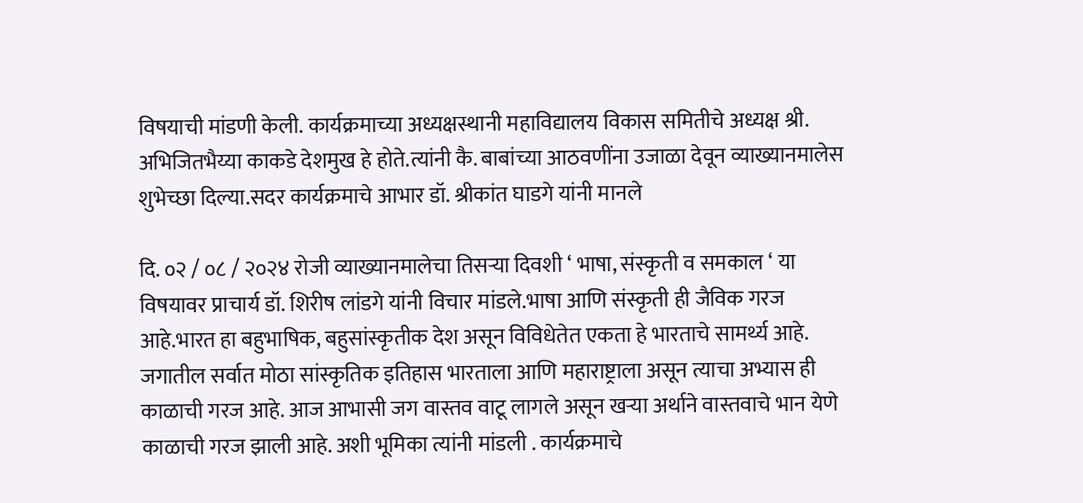विषयाची मांडणी केली. कार्यक्रमाच्या अध्यक्षस्थानी महाविद्यालय विकास समितीचे अध्यक्ष श्री. अभिजितभैय्या काकडे देशमुख हे होते.त्यांनी कै. बाबांच्या आठवणींना उजाळा देवून व्याख्यानमालेस शुभेच्छा दिल्या.सदर कार्यक्रमाचे आभार डॉ. श्रीकांत घाडगे यांनी मानले

दि. ०२ / ०८ / २०२४ रोजी व्याख्यानमालेचा तिसर्‍या दिवशी ‘ भाषा, संस्कृती व समकाल ‘ या विषयावर प्राचार्य डॉ. शिरीष लांडगे यांनी विचार मांडले.भाषा आणि संस्कृती ही जैविक गरज आहे.भारत हा बहुभाषिक, बहुसांस्कृतीक देश असून विविधेतेत एकता हे भारताचे सामर्थ्य आहे. जगातील सर्वात मोठा सांस्कृतिक इतिहास भारताला आणि महाराष्ट्राला असून त्याचा अभ्यास ही काळाची गरज आहे. आज आभासी जग वास्तव वाटू लागले असून खर्‍या अर्थाने वास्तवाचे भान येणे काळाची गरज झाली आहे. अशी भूमिका त्यांनी मांडली . कार्यक्रमाचे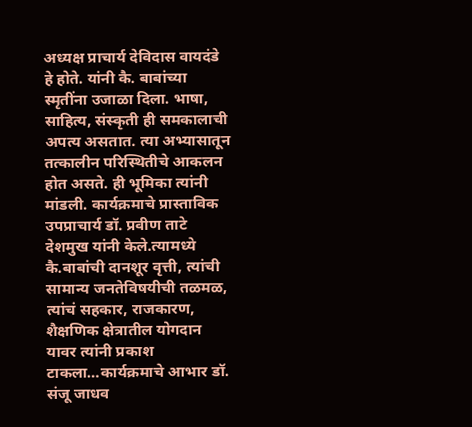अध्यक्ष प्राचार्य देविदास वायदंडे हे होते. यांनी कै. बाबांच्या स्मृतींना उजाळा दिला. भाषा, साहित्य, संस्कृती ही समकालाची अपत्य असतात. त्या अभ्यासातून तत्कालीन परिस्थितीचे आकलन होत असते. ही भूमिका त्यांनी मांडली. कार्यक्रमाचे प्रास्ताविक उपप्राचार्य डॉ. प्रवीण ताटे देशमुख यांनी केले.त्यामध्ये कै.बाबांची दानशूर वृत्ती, त्यांची सामान्य जनतेविषयीची तळमळ, त्यांचं सहकार, राजकारण, शैक्षणिक क्षेत्रातील योगदान यावर त्यांनी प्रकाश टाकला…कार्यक्रमाचे आभार डॉ. संजू जाधव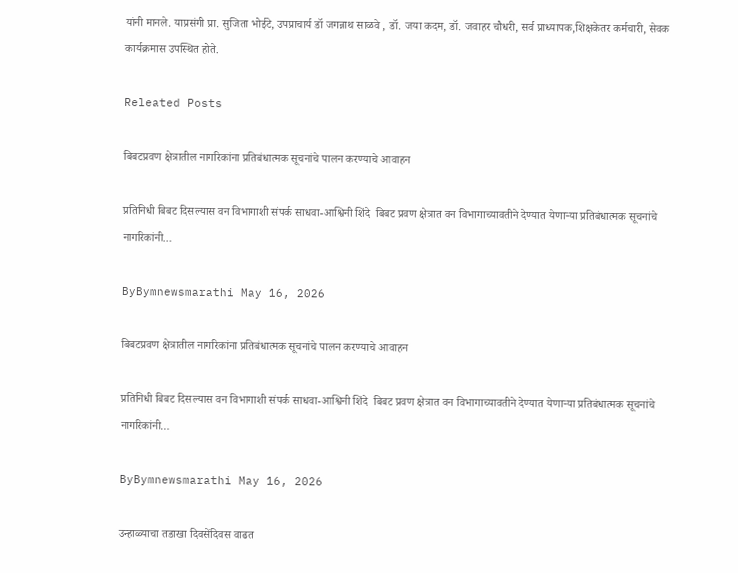यांनी मानले. याप्रसंगी प्रा. सुजिता भोईटे, उपप्राचार्य डॉ जगन्नाथ साळवे , डॉ. जया कदम, डॉ. जवाहर चौधरी, सर्व प्राध्यापक,शिक्षकेतर कर्मचारी, सेवक कार्यक्रमास उपस्थित होते.

Releated Posts

बिबटप्रवण क्षेत्रातील नागरिकांना प्रतिबंधात्मक सूचनांचे पालन करण्याचे आवाहन

प्रतिनिधी बिबट दिसल्यास वन विभागाशी संपर्क साधवा-आश्विनी शिंदे  बिबट प्रवण क्षेत्रात वन विभागाच्यावतीने देण्यात येणाऱ्या प्रतिबंधात्मक सूचनांचे नागरिकांनी…

ByBymnewsmarathi May 16, 2026

बिबटप्रवण क्षेत्रातील नागरिकांना प्रतिबंधात्मक सूचनांचे पालन करण्याचे आवाहन

प्रतिनिधी बिबट दिसल्यास वन विभागाशी संपर्क साधवा-आश्विनी शिंदे  बिबट प्रवण क्षेत्रात वन विभागाच्यावतीने देण्यात येणाऱ्या प्रतिबंधात्मक सूचनांचे नागरिकांनी…

ByBymnewsmarathi May 16, 2026

उन्हाळ्याचा तडाखा दिवसेंदिवस वाढत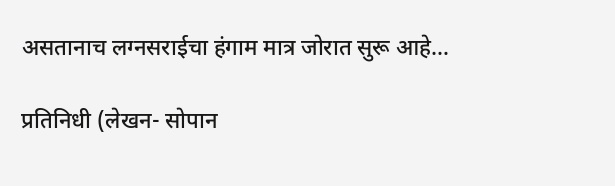असतानाच लग्नसराईचा हंगाम मात्र जोरात सुरू आहे…

प्रतिनिधी (लेखन- सोपान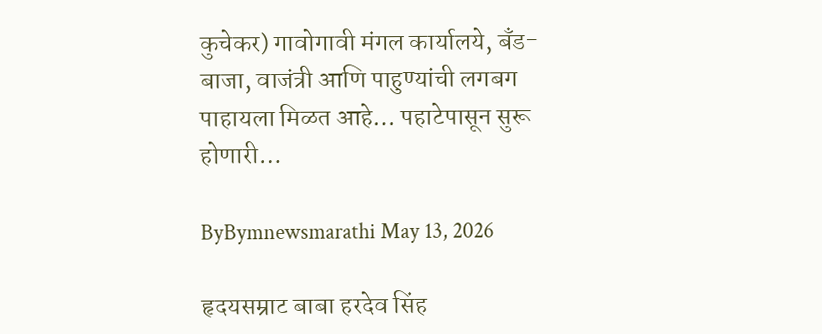कुचेकर) गावोगावी मंगल कार्यालये, बँड-बाजा, वाजंत्री आणि पाहुण्यांची लगबग पाहायला मिळत आहे… पहाटेपासून सुरू होणारी…

ByBymnewsmarathi May 13, 2026

हृदयसम्राट बाबा हरदेव सिंह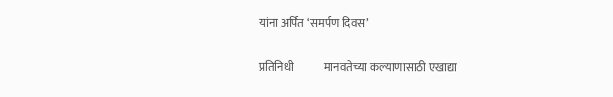यांना अर्पित ‘समर्पण दिवस’

प्रतिनिधी             मानवतेच्या कल्याणासाठी एखाद्या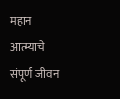महान आत्म्याचे संपूर्ण जीवन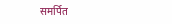समर्पित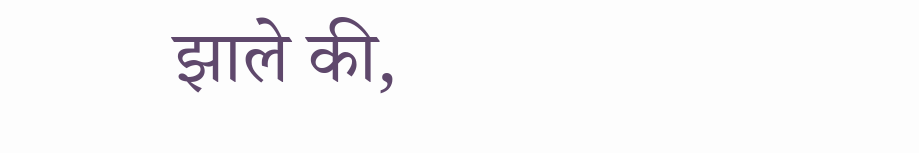झाले की,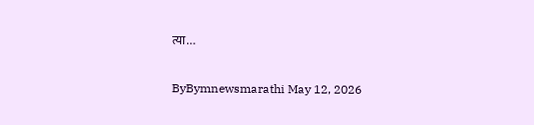त्या…

ByBymnewsmarathi May 12, 2026